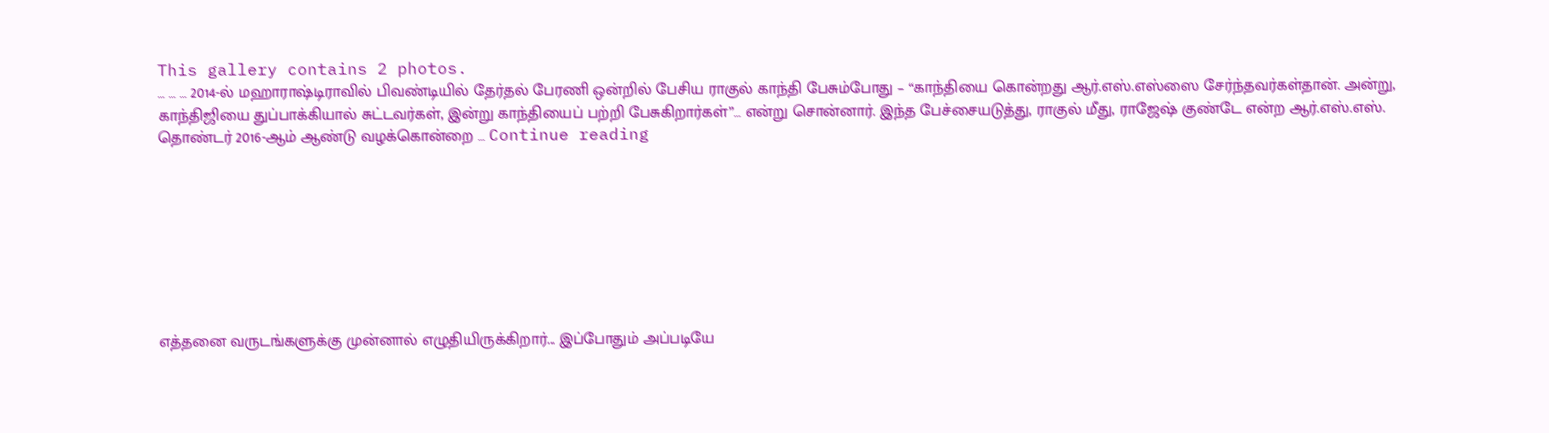This gallery contains 2 photos.
… … … 2014-ல் மஹாராஷ்டிராவில் பிவண்டியில் தேர்தல் பேரணி ஒன்றில் பேசிய ராகுல் காந்தி பேசும்போது – “காந்தியை கொன்றது ஆர்.எஸ்.எஸ்ஸை சேர்ந்தவர்கள்தான். அன்று, காந்திஜியை துப்பாக்கியால் சுட்டவர்கள், இன்று காந்தியைப் பற்றி பேசுகிறார்கள்”… என்று சொன்னார். இந்த பேச்சையடுத்து, ராகுல் மீது, ராஜேஷ் குண்டே என்ற ஆர்.எஸ்.எஸ். தொண்டர் 2016-ஆம் ஆண்டு வழக்கொன்றை … Continue reading








எத்தனை வருடங்களுக்கு முன்னால் எழுதியிருக்கிறார்... இப்போதும் அப்படியே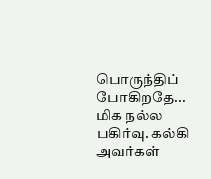பொருந்திப் போகிறதே... மிக நல்ல பகிர்வு. கல்கி அவர்கள்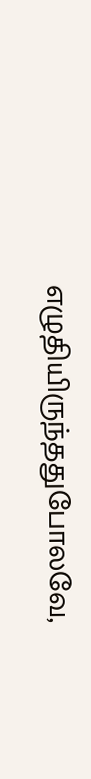எழுதியிருந்ததுபோலவே,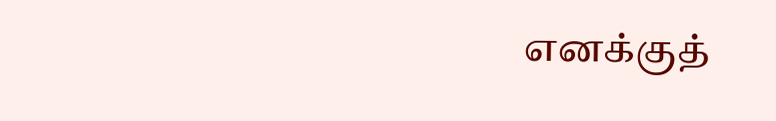எனக்குத்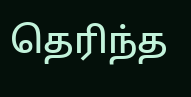தெரிந்த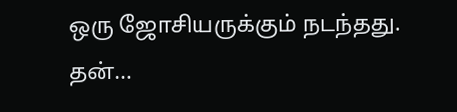ஒரு ஜோசியருக்கும் நடந்தது. தன்…